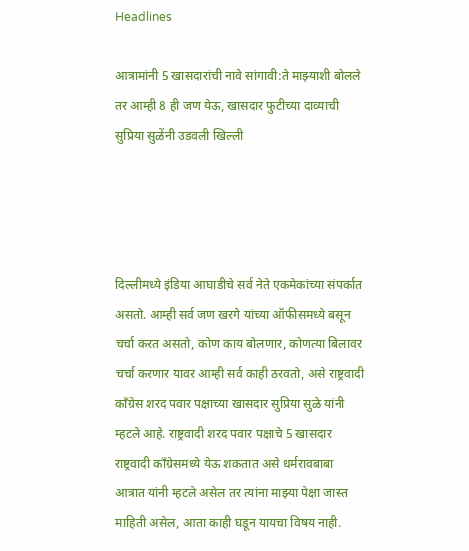Headlines

आत्रामांनी 5 खासदारांची नावे सांगावी:ते माझ्याशी बोलले तर आम्ही 8 ही जण येऊ, खासदार फुटीच्या दाव्याची सुप्रिया सुळेंनी उडवली खिल्ली




दिल्लीमध्ये इंडिया आघाडीचे सर्व नेते एकमेकांच्या संपर्कात असतो. आम्ही सर्व जण खरगे यांच्या ऑफीसमध्ये बसून चर्चा करत असतो, कोण काय बोलणार, कोणत्या बिलावर चर्चा करणार यावर आम्ही सर्व काही ठरवतो, असे राष्ट्रवादी काँग्रेस शरद पवार पक्षाच्या खासदार सुप्रिया सुळे यांनी म्हटले आहे. राष्ट्रवादी शरद पवार पक्षाचे 5 खासदार राष्ट्रवादी काँग्रेसमध्ये येऊ शकतात असे धर्मरावबाबा आत्रात यांनी म्हटले असेल तर त्यांना माझ्या पेक्षा जास्त माहिती असेल, आता काही घडून यायचा विषय नाही.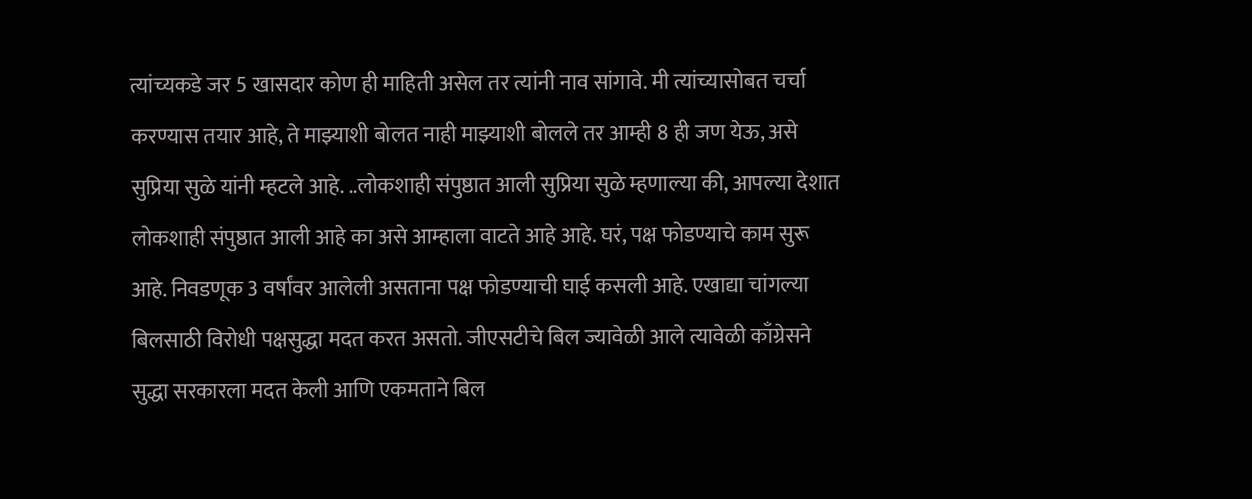त्यांच्यकडे जर 5 खासदार कोण ही माहिती असेल तर त्यांनी नाव सांगावे. मी त्यांच्यासोबत चर्चा करण्यास तयार आहे, ते माझ्याशी बोलत नाही माझ्याशी बोलले तर आम्ही 8 ही जण येऊ, असे सुप्रिया सुळे यांनी म्हटले आहे. ..लोकशाही संपुष्ठात आली सुप्रिया सुळे म्हणाल्या की, आपल्या देशात लोकशाही संपुष्ठात आली आहे का असे आम्हाला वाटते आहे आहे. घरं, पक्ष फोडण्याचे काम सुरू आहे. निवडणूक 3 वर्षांवर आलेली असताना पक्ष फोडण्याची घाई कसली आहे. एखाद्या चांगल्या बिलसाठी विरोधी पक्षसुद्धा मदत करत असतो. जीएसटीचे बिल ज्यावेळी आले त्यावेळी काँग्रेसने सुद्धा सरकारला मदत केली आणि एकमताने बिल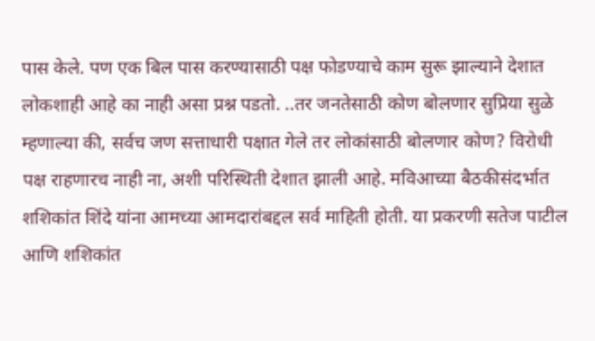पास केले. पण एक बिल पास करण्यासाठी पक्ष फोडण्याचे काम सुरू झाल्याने देशात लोकशाही आहे का नाही असा प्रश्न पडतो. ..तर जनतेसाठी कोण बोलणार सुप्रिया सुळे म्हणाल्या की, सर्वच जण सत्ताधारी पक्षात गेले तर लोकांसाठी बोलणार कोण? विरोधी पक्ष राहणारच नाही ना, अशी परिस्थिती देशात झाली आहे. मविआच्या बैठकीसंदर्भात शशिकांत शिंदे यांना आमच्या आमदारांबद्दल सर्व माहिती होती. या प्रकरणी सतेज पाटील आणि शशिकांत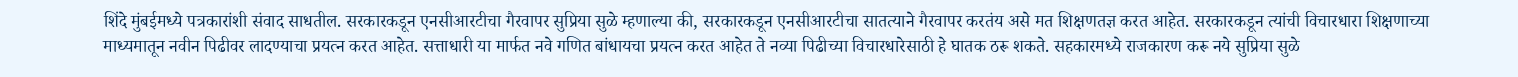शिंदे मुंबईमध्ये पत्रकारांशी संवाद साधतील. सरकारकडून एनसीआरटीचा गैरवापर सुप्रिया सुळे म्हणाल्या की, सरकारकडून एनसीआरटीचा सातत्याने गैरवापर करतंय असे मत शिक्षणतज्ञ करत आहेत. सरकारकडून त्यांची विचारधारा शिक्षणाच्या माध्यमातून नवीन पिढीवर लादण्याचा प्रयत्न करत आहेत. सत्ताधारी या मार्फत नवे गणित बांधायचा प्रयत्न करत आहेत ते नव्या पिढीच्या विचारधारेसाठी हे घातक ठरू शकते. सहकारमध्ये राजकारण करू नये सुप्रिया सुळे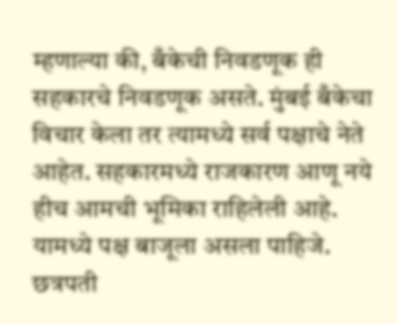म्हणाल्या की, बँकेची निवडणूक ही सहकारचे निवडणूक असते. मुंबई बँकेचा विचार केला तर त्यामध्ये सर्व पक्षाचे नेते आहेत. सहकारमध्ये राजकारण आणू नये हीच आमची भूमिका राहिलेली आहे. यामध्ये पक्ष बाजूला असला पाहिजे. छत्रपती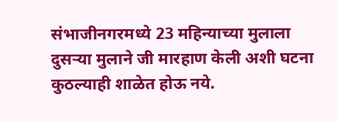संभाजीनगरमध्ये 23 महिन्याच्या मुलाला दुसऱ्या मुलाने जी मारहाण केली अशी घटना कुठल्याही शाळेत होऊ नये.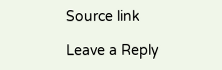Source link

Leave a Reply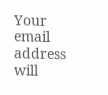Your email address will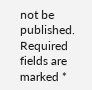not be published. Required fields are marked *